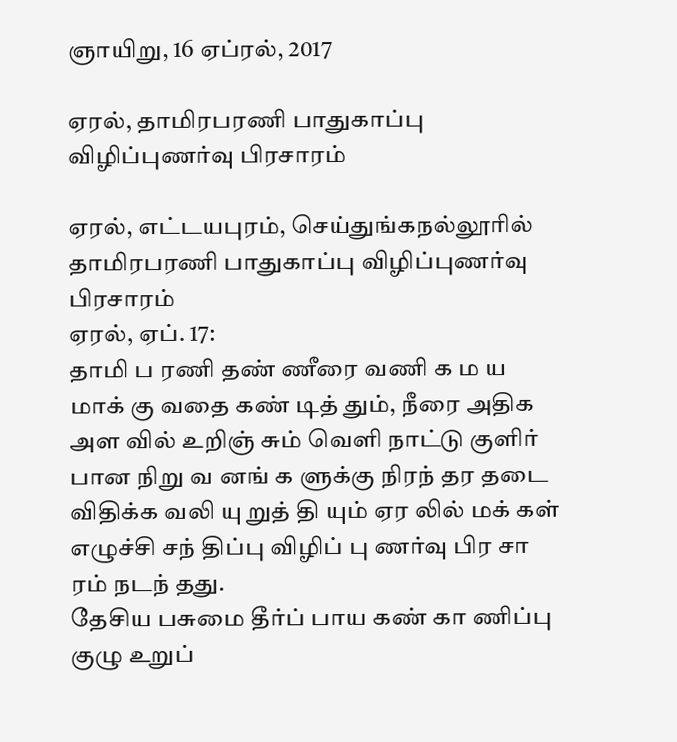ஞாயிறு, 16 ஏப்ரல், 2017

ஏரல், தாமிரபரணி பாதுகாப்பு விழிப்புணர்வு பிரசாரம்

ஏரல், எட்டயபுரம், செய்துங்கநல்லூரில்
தாமிரபரணி பாதுகாப்பு விழிப்புணர்வு பிரசாரம்
ஏரல், ஏப். 17:
தாமி ப ரணி தண் ணீரை வணி க ம ய மாக் கு வதை கண் டித் தும், நீரை அதிக அள வில் உறிஞ் சும் வெளி நாட்டு குளிர் பான நிறு வ னங் க ளுக்கு நிரந் தர தடை விதிக்க வலி யு றுத் தி யும் ஏர லில் மக் கள் எழுச்சி சந் திப்பு விழிப் பு ணர்வு பிர சா ரம் நடந் தது.
தேசிய பசுமை தீர்ப் பாய கண் கா ணிப்பு குழு உறுப்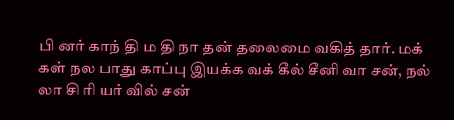பி னர் காந் தி ம தி நா தன் தலைமை வகித் தார். மக் கள் நல பாது காப்பு இயக்க வக் கீல் சீனி வா சன், நல் லா சி ரி யர் வில் சன்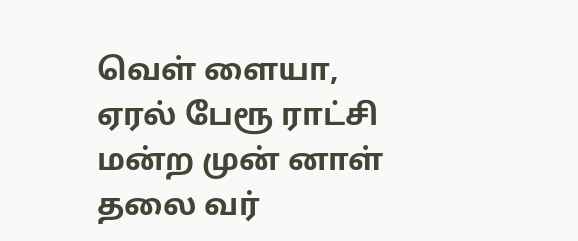வெள் ளையா, ஏரல் பேரூ ராட்சி மன்ற முன் னாள் தலை வர்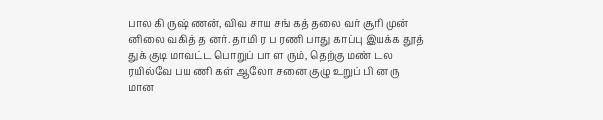பால கி ருஷ் ணன், விவ சாய சங் கத் தலை வர் சூரி முன் னிலை வகித் த னர். தாமி ர ப ரணி பாது காப்பு இயக்க தூத் துக் குடி மாவட்ட பொறுப் பா ள ரும், தெற்கு மண் டல ரயில்வே பய ணி கள் ஆலோ சனை குழு உறுப் பி ன ரு மான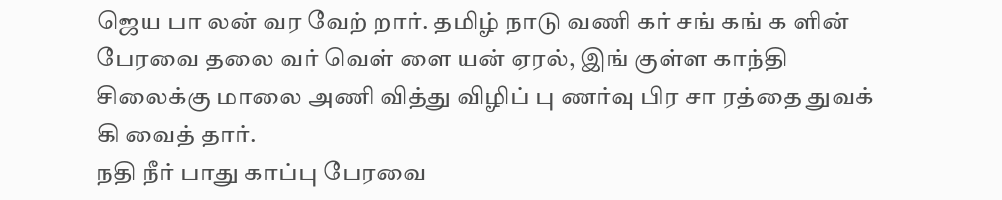ஜெய பா லன் வர வேற் றார். தமிழ் நாடு வணி கர் சங் கங் க ளின் பேரவை தலை வர் வெள் ளை யன் ஏரல், இங் குள்ள காந்தி சிலைக்கு மாலை அணி வித்து விழிப் பு ணர்வு பிர சா ரத்தை துவக் கி வைத் தார்.
நதி நீர் பாது காப்பு பேரவை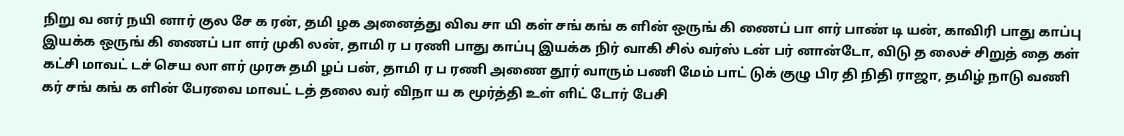நிறு வ னர் நயி னார் குல சே க ரன், தமி ழக அனைத்து விவ சா யி கள் சங் கங் க ளின் ஒருங் கி ணைப் பா ளர் பாண் டி யன், காவிரி பாது காப்பு இயக்க ஒருங் கி ணைப் பா ளர் முகி லன், தாமி ர ப ரணி பாது காப்பு இயக்க நிர் வாகி சில் வர்ஸ் டன் பர் னான்டோ, விடு த லைச் சிறுத் தை கள் கட்சி மாவட் டச் செய லா ளர் முரசு தமி ழப் பன், தாமி ர ப ரணி அணை தூர் வாரும் பணி மேம் பாட் டுக் குழு பிர தி நிதி ராஜா, தமிழ் நாடு வணி கர் சங் கங் க ளின் பேரவை மாவட் டத் தலை வர் விநா ய க மூர்த்தி உள் ளிட் டோர் பேசி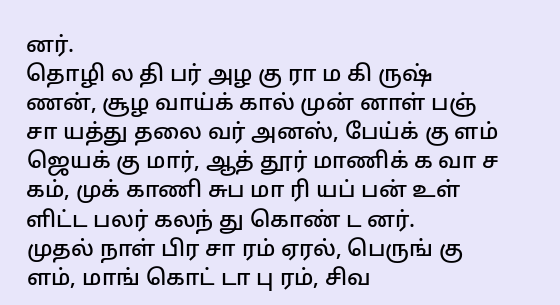னர்.
தொழி ல தி பர் அழ கு ரா ம கி ருஷ் ணன், சூழ வாய்க் கால் முன் னாள் பஞ் சா யத்து தலை வர் அனஸ், பேய்க் கு ளம் ஜெயக் கு மார், ஆத் தூர் மாணிக் க வா ச கம், முக் காணி சுப மா ரி யப் பன் உள் ளிட்ட பலர் கலந் து கொண் ட னர்.
முதல் நாள் பிர சா ரம் ஏரல், பெருங் கு ளம், மாங் கொட் டா பு ரம், சிவ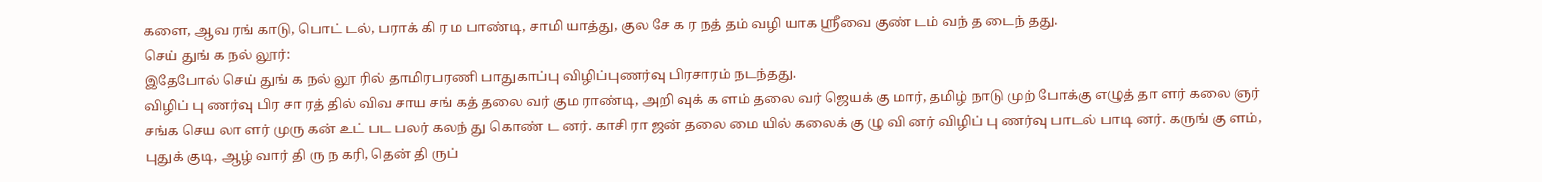களை, ஆவ ரங் காடு, பொட் டல், பராக் கி ர ம பாண்டி, சாமி யாத்து, குல சே க ர நத் தம் வழி யாக ஸ்ரீவை குண் டம் வந் த டைந் தது.
செய் துங் க நல் லூர்:
இதேபோல் செய் துங் க நல் லூ ரில் தாமிரபரணி பாதுகாப்பு விழிப்புணர்வு பிரசாரம் நடந்தது.
விழிப் பு ணர்வு பிர சா ரத் தில் விவ சாய சங் கத் தலை வர் கும ராண்டி, அறி வுக் க ளம் தலை வர் ஜெயக் கு மார், தமிழ் நாடு முற் போக்கு எழுத் தா ளர் கலை ஞர் சங்க செய லா ளர் முரு கன் உட் பட பலர் கலந் து கொண் ட னர். காசி ரா ஜன் தலை மை யில் கலைக் கு ழு வி னர் விழிப் பு ணர்வு பாடல் பாடி னர். கருங் கு ளம், புதுக் குடி, ஆழ் வார் தி ரு ந கரி, தென் தி ருப்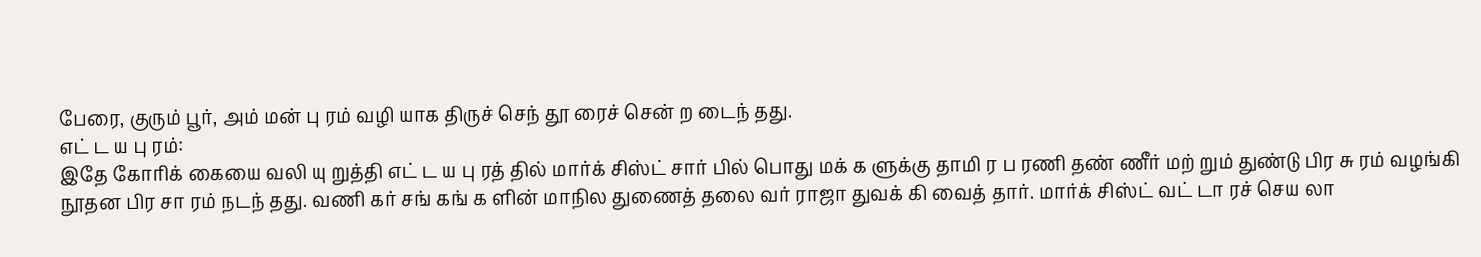பேரை, குரும் பூர், அம் மன் பு ரம் வழி யாக திருச் செந் தூ ரைச் சென் ற டைந் தது.
எட் ட ய பு ரம்:
இதே கோரிக் கையை வலி யு றுத்தி எட் ட ய பு ரத் தில் மார்க் சிஸ்ட் சார் பில் பொது மக் க ளுக்கு தாமி ர ப ரணி தண் ணீர் மற் றும் துண்டு பிர சு ரம் வழங்கி நூதன பிர சா ரம் நடந் தது. வணி கர் சங் கங் க ளின் மாநில துணைத் தலை வர் ராஜா துவக் கி வைத் தார். மார்க் சிஸ்ட் வட் டா ரச் செய லா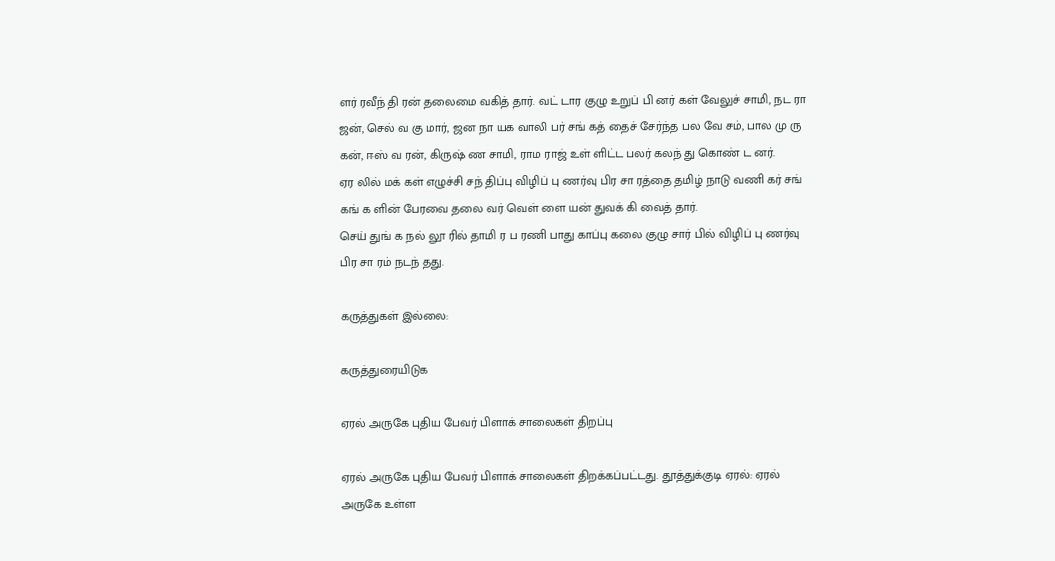ளர் ரவீந் தி ரன் தலைமை வகித் தார். வட் டார குழு உறுப் பி னர் கள் வேலுச் சாமி, நட ரா ஜன், செல் வ கு மார், ஜன நா யக வாலி பர் சங் கத் தைச் சேர்ந்த பல வே சம், பால மு ரு கன், ஈஸ் வ ரன், கிருஷ் ண சாமி, ராம ராஜ் உள் ளிட்ட பலர் கலந் து கொண் ட னர்.
ஏர லில் மக் கள் எழுச்சி சந் திப்பு விழிப் பு ணர்வு பிர சா ரத்தை தமிழ் நாடு வணி கர் சங் கங் க ளின் பேரவை தலை வர் வெள் ளை யன் துவக் கி வைத் தார்.
செய் துங் க நல் லூ ரில் தாமி ர ப ரணி பாது காப்பு கலை குழு சார் பில் விழிப் பு ணர்வு பிர சா ரம் நடந் தது.

கருத்துகள் இல்லை:

கருத்துரையிடுக

ஏரல் அருகே புதிய பேவர் பிளாக் சாலைகள் திறப்பு

ஏரல் அருகே புதிய பேவர் பிளாக் சாலைகள் திறக்கப்பட்டது. தூத்துக்குடி ஏரல்: ஏரல் அருகே உள்ள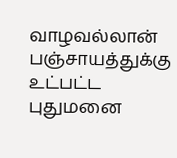வாழவல்லான் பஞ்சாயத்துக்கு உட்பட்ட புதுமனை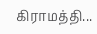கிராமத்தி...